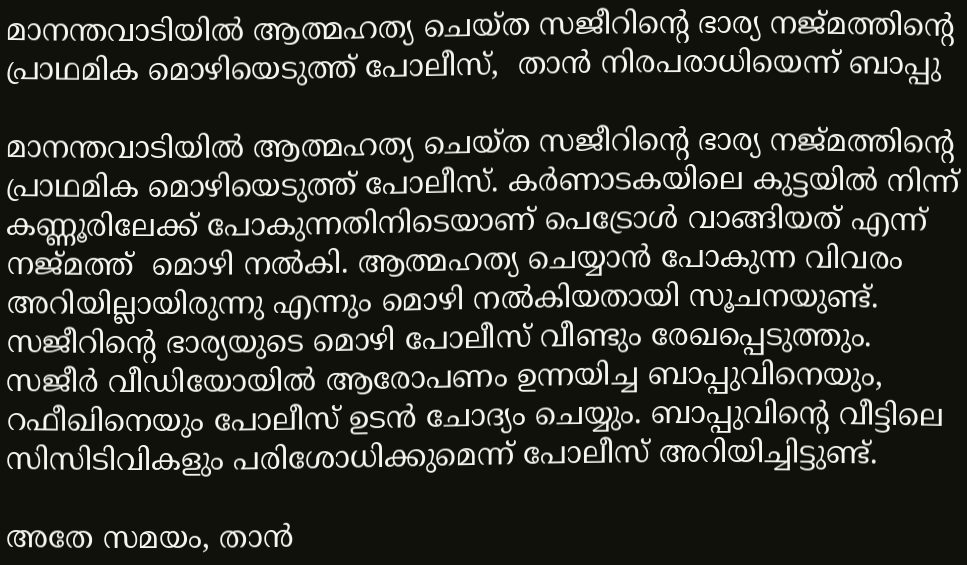മാനന്തവാടിയിൽ ആത്മഹത്യ ചെയ്ത സജീറിന്റെ ഭാര്യ നജ്‌മത്തിന്റെ പ്രാഥമിക മൊഴിയെടുത്ത് പോലീസ്,  താൻ നിരപരാധിയെന്ന് ബാപ്പു

മാനന്തവാടിയിൽ ആത്മഹത്യ ചെയ്ത സജീറിന്റെ ഭാര്യ നജ്‌മത്തിന്റെ  പ്രാഥമിക മൊഴിയെടുത്ത് പോലീസ്. കർണാടകയിലെ കുട്ടയിൽ നിന്ന് കണ്ണൂരിലേക്ക് പോകുന്നതിനിടെയാണ് പെട്രോൾ വാങ്ങിയത് എന്ന് നജ്‌മത്ത്  മൊഴി നൽകി. ആത്മഹത്യ ചെയ്യാൻ പോകുന്ന വിവരം അറിയില്ലായിരുന്നു എന്നും മൊഴി നൽകിയതായി സൂചനയുണ്ട്. സജീറിന്റെ ഭാര്യയുടെ മൊഴി പോലീസ് വീണ്ടും രേഖപ്പെടുത്തും. സജീർ വീഡിയോയിൽ ആരോപണം ഉന്നയിച്ച ബാപ്പുവിനെയും, റഫീഖിനെയും പോലീസ് ഉടൻ ചോദ്യം ചെയ്യും. ബാപ്പുവിന്റെ വീട്ടിലെ സിസിടിവികളും പരിശോധിക്കുമെന്ന് പോലീസ് അറിയിച്ചിട്ടുണ്ട്.

അതേ സമയം, താൻ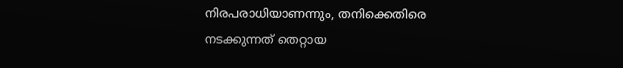നിരപരാധിയാണന്നും, തനിക്കെതിരെ നടക്കുന്നത് തെറ്റായ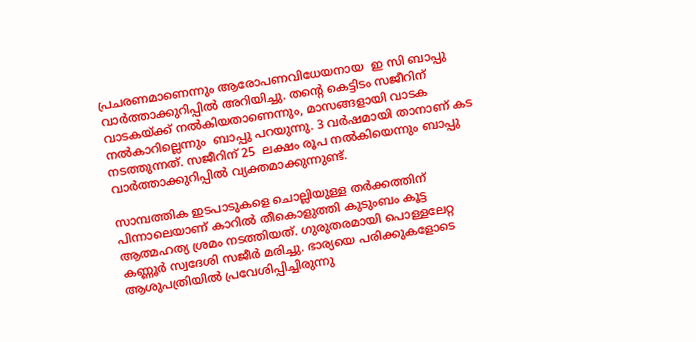പ്രചരണമാണെന്നും ആരോപണവിധേയനായ  ഇ സി ബാപ്പു വാർത്താക്കുറിപ്പിൽ അറിയിച്ചു. തന്റെ കെട്ടിടം സജീറിന് വാടകയ്ക്ക് നൽകിയതാണെന്നും, മാസങ്ങളായി വാടക നൽകാറില്ലെന്നും  ബാപ്പു പറയുന്നു. 3 വർഷമായി താനാണ് കട നടത്തുന്നത്. സജീറിന് 25  ലക്ഷം രൂപ നൽകിയെന്നും ബാപ്പു വാർത്താക്കുറിപ്പിൽ വ്യക്തമാക്കുന്നുണ്ട്.

സാമ്പത്തിക ഇടപാടുകളെ ചൊല്ലിയുള്ള തർക്കത്തിന് പിന്നാലെയാണ് കാറിൽ തീകൊളുത്തി കുടുംബം കൂട്ട ആത്മഹത്യ ശ്രമം നടത്തിയത്. ഗുരുതരമായി പൊള്ളലേറ്റ കണ്ണൂർ സ്വദേശി സജീർ മരിച്ചു. ഭാര്യയെ പരിക്കുകളോടെ ആശുപത്രിയിൽ പ്രവേശിപ്പിച്ചിരുന്നു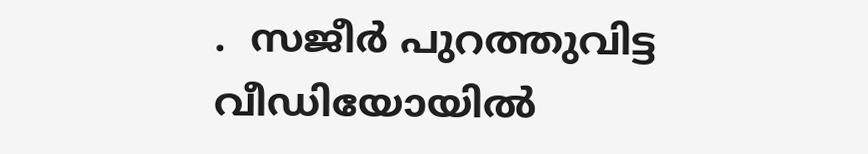.  സജീർ പുറത്തുവിട്ട വീഡിയോയിൽ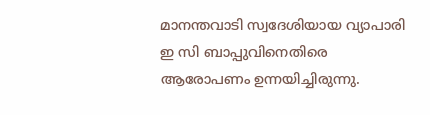മാനന്തവാടി സ്വദേശിയായ വ്യാപാരി ഇ സി ബാപ്പുവിനെതിരെ  ആരോപണം ഉന്നയിച്ചിരുന്നു.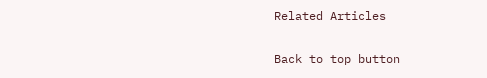Related Articles

Back to top button